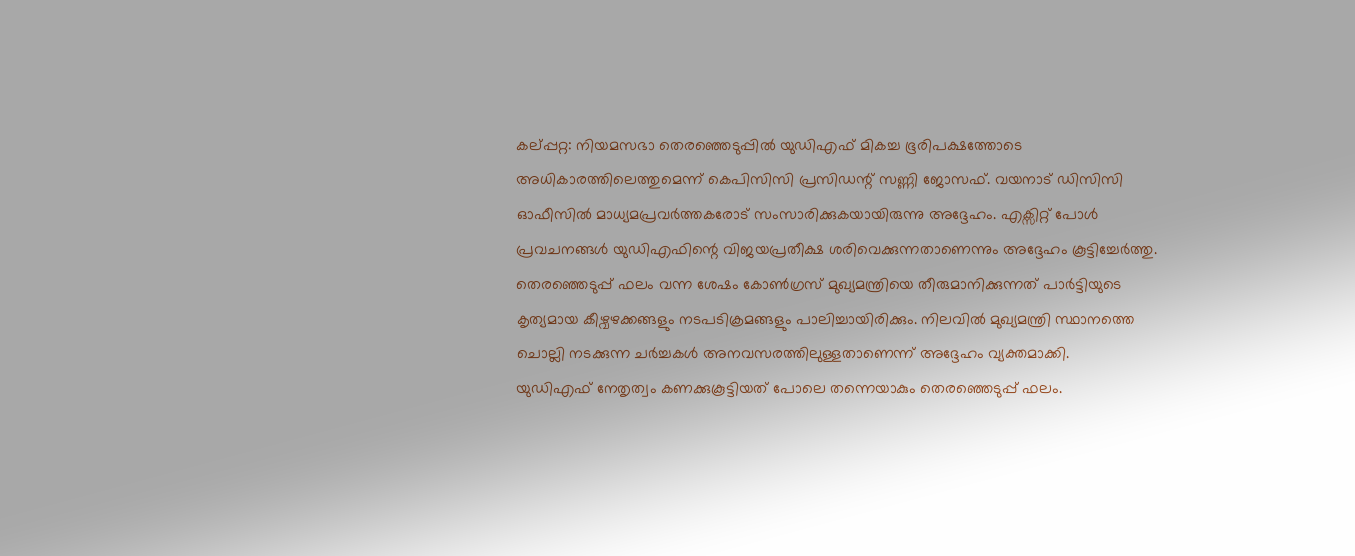കല്പ്പറ്റ: നിയമസഭാ തെരഞ്ഞെടുപ്പിൽ യുഡിഎഫ് മികച്ച ഭൂരിപക്ഷത്തോടെ അധികാരത്തിലെത്തുമെന്ന് കെപിസിസി പ്രസിഡന്റ് സണ്ണി ജോസഫ്. വയനാട് ഡിസിസി ഓഫീസിൽ മാധ്യമപ്രവർത്തകരോട് സംസാരിക്കുകയായിരുന്നു അദ്ദേഹം. എക്സിറ്റ് പോൾ പ്രവചനങ്ങൾ യുഡിഎഫിന്റെ വിജയപ്രതീക്ഷ ശരിവെക്കുന്നതാണെന്നും അദ്ദേഹം കൂട്ടിച്ചേർത്തു.
തെരഞ്ഞെടുപ്പ് ഫലം വന്ന ശേഷം കോൺഗ്രസ് മുഖ്യമന്ത്രിയെ തീരുമാനിക്കുന്നത് പാർട്ടിയുടെ കൃത്യമായ കീഴ്വഴക്കങ്ങളും നടപടിക്രമങ്ങളും പാലിച്ചായിരിക്കും. നിലവിൽ മുഖ്യമന്ത്രി സ്ഥാനത്തെ ചൊല്ലി നടക്കുന്ന ചർച്ചകൾ അനവസരത്തിലുള്ളതാണെന്ന് അദ്ദേഹം വ്യക്തമാക്കി.
യുഡിഎഫ് നേതൃത്വം കണക്കുകൂട്ടിയത് പോലെ തന്നെയാകും തെരഞ്ഞെടുപ്പ് ഫലം.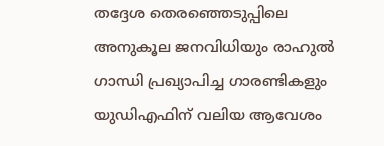തദ്ദേശ തെരഞ്ഞെടുപ്പിലെ അനുകൂല ജനവിധിയും രാഹുൽ ഗാന്ധി പ്രഖ്യാപിച്ച ഗാരണ്ടികളും യുഡിഎഫിന് വലിയ ആവേശം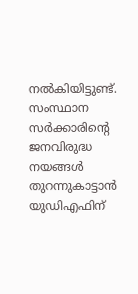നൽകിയിട്ടുണ്ട്. സംസ്ഥാന സർക്കാരിന്റെ ജനവിരുദ്ധ നയങ്ങൾ തുറന്നുകാട്ടാൻ യുഡിഎഫിന്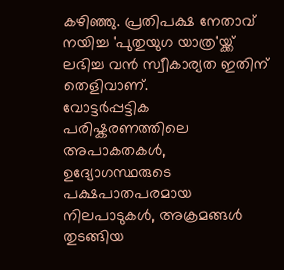കഴിഞ്ഞു. പ്രതിപക്ഷ നേതാവ് നയിച്ച 'പുതുയുഗ യാത്ര'യ്ക്ക് ലഭിച്ച വൻ സ്വീകാര്യത ഇതിന് തെളിവാണ്.
വോട്ടർപ്പട്ടിക പരിഷ്കരണത്തിലെ അപാകതകൾ, ഉദ്യോഗസ്ഥരുടെ പക്ഷപാതപരമായ നിലപാടുകൾ, അക്രമങ്ങൾ തുടങ്ങിയ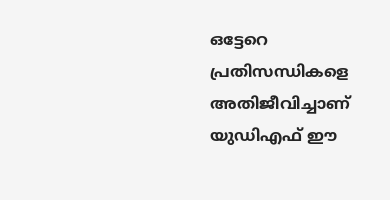ഒട്ടേറെ പ്രതിസന്ധികളെ അതിജീവിച്ചാണ് യുഡിഎഫ് ഈ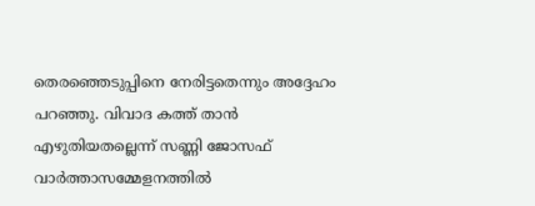തെരഞ്ഞെടുപ്പിനെ നേരിട്ടതെന്നും അദ്ദേഹം പറഞ്ഞു. വിവാദ കത്ത് താൻ എഴുതിയതല്ലെന്ന് സണ്ണി ജോസഫ് വാർത്താസമ്മേളനത്തിൽ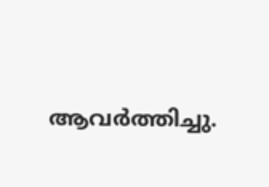ആവർത്തിച്ചു.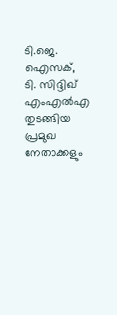ടി.ജെ. ഐസക്, ടി. സിദ്ദിഖ് എംഎൽഎ തുടങ്ങിയ പ്രമുഖ നേതാക്കളും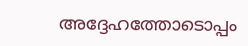അദ്ദേഹത്തോടൊപ്പം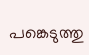പങ്കെടുത്തു